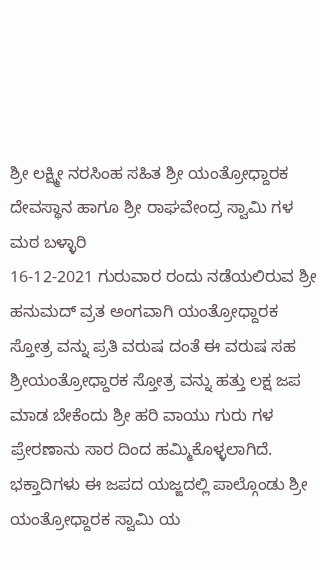ಶ್ರೀ ಲಕ್ಷ್ಮೀ ನರಸಿಂಹ ಸಹಿತ ಶ್ರೀ ಯಂತ್ರೋಧ್ದಾರಕ ದೇವಸ್ಥಾನ ಹಾಗೂ ಶ್ರೀ ರಾಘವೇಂದ್ರ ಸ್ವಾಮಿ ಗಳ ಮಠ ಬಳ್ಳಾರಿ
16-12-2021 ಗುರುವಾರ ರಂದು ನಡೆಯಲಿರುವ ಶ್ರೀ ಹನುಮದ್ ವ್ರತ ಅಂಗವಾಗಿ ಯಂತ್ರೋಧ್ದಾರಕ ಸ್ತೋತ್ರ ವನ್ನು ಪ್ರತಿ ವರುಷ ದಂತೆ ಈ ವರುಷ ಸಹ ಶ್ರೀಯಂತ್ರೋಧ್ದಾರಕ ಸ್ತೋತ್ರ ವನ್ನು ಹತ್ತು ಲಕ್ಷ ಜಪ ಮಾಡ ಬೇಕೆಂದು ಶ್ರೀ ಹರಿ ವಾಯು ಗುರು ಗಳ ಪ್ರೇರಣಾನು ಸಾರ ದಿಂದ ಹಮ್ಮಿಕೊಳ್ಳಲಾಗಿದೆ. ಭಕ್ತಾದಿಗಳು ಈ ಜಪದ ಯಜ್ಙದಲ್ಲಿ ಪಾಲ್ಗೊಂಡು ಶ್ರೀ ಯಂತ್ರೋಧ್ದಾರಕ ಸ್ವಾಮಿ ಯ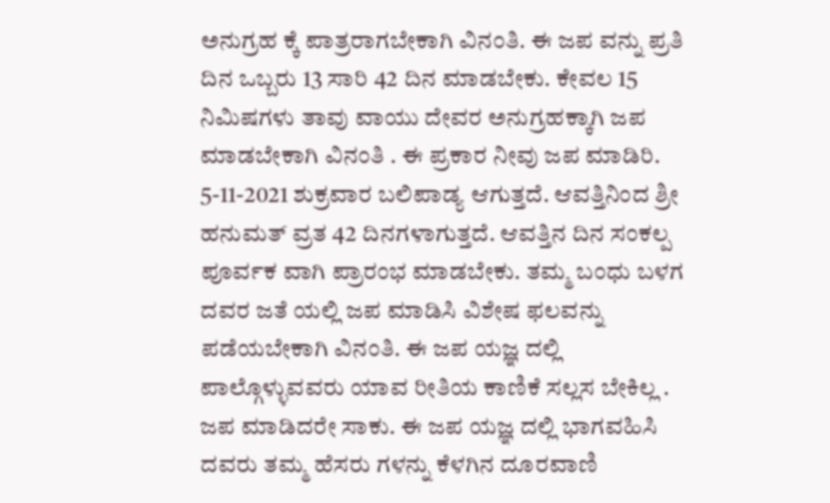ಅನುಗ್ರಹ ಕ್ಕೆ ಪಾತ್ರರಾಗಬೇಕಾಗಿ ವಿನಂತಿ. ಈ ಜಪ ವನ್ನು ಪ್ರತಿ ದಿನ ಒಬ್ಬರು 13 ಸಾರಿ 42 ದಿನ ಮಾಡಬೇಕು. ಕೇವಲ 15 ನಿಮಿಷಗಳು ತಾವು ವಾಯು ದೇವರ ಅನುಗ್ರಹಕ್ಕಾಗಿ ಜಪ ಮಾಡಬೇಕಾಗಿ ವಿನಂತಿ . ಈ ಪ್ರಕಾರ ನೀವು ಜಪ ಮಾಡಿರಿ. 5-11-2021 ಶುಕ್ರವಾರ ಬಲಿಪಾಡ್ಯ ಆಗುತ್ತದೆ. ಆವತ್ತಿನಿಂದ ಶ್ರೀ ಹನುಮತ್ ವ್ರತ 42 ದಿನಗಳಾಗುತ್ತದೆ. ಆವತ್ತಿನ ದಿನ ಸಂಕಲ್ಪ ಪೂರ್ವಕ ವಾಗಿ ಪ್ರಾರಂಭ ಮಾಡಬೇಕು. ತಮ್ಮ ಬಂಧು ಬಳಗ ದವರ ಜತೆ ಯಲ್ಲಿ ಜಪ ಮಾಡಿಸಿ ವಿಶೇಷ ಫಲವನ್ನು ಪಡೆಯಬೇಕಾಗಿ ವಿನಂತಿ. ಈ ಜಪ ಯಜ್ಞ ದಲ್ಲಿ ಪಾಲ್ಗೊಳ್ಳುವವರು ಯಾವ ರೀತಿಯ ಕಾಣಿಕೆ ಸಲ್ಲಸ ಬೇಕಿಲ್ಲ . ಜಪ ಮಾಡಿದರೇ ಸಾಕು. ಈ ಜಪ ಯಜ್ಞ ದಲ್ಲಿ ಭಾಗವಹಿಸಿ ದವರು ತಮ್ಮ ಹೆಸರು ಗಳನ್ನು ಕೆಳಗಿನ ದೂರವಾಣಿ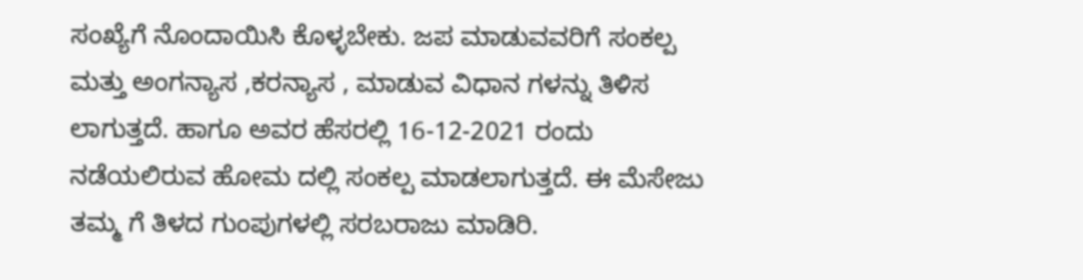ಸಂಖ್ಯೆಗೆ ನೊಂದಾಯಿಸಿ ಕೊಳ್ಳಬೇಕು. ಜಪ ಮಾಡುವವರಿಗೆ ಸಂಕಲ್ಪ ಮತ್ತು ಅಂಗನ್ಯಾಸ ,ಕರನ್ಯಾಸ , ಮಾಡುವ ವಿಧಾನ ಗಳನ್ನು ತಿಳಿಸ ಲಾಗುತ್ತದೆ. ಹಾಗೂ ಅವರ ಹೆಸರಲ್ಲಿ 16-12-2021 ರಂದು ನಡೆಯಲಿರುವ ಹೋಮ ದಲ್ಲಿ ಸಂಕಲ್ಪ ಮಾಡಲಾಗುತ್ತದೆ. ಈ ಮೆಸೇಜು ತಮ್ಮ ಗೆ ತಿಳದ ಗುಂಪುಗಳಲ್ಲಿ ಸರಬರಾಜು ಮಾಡಿರಿ.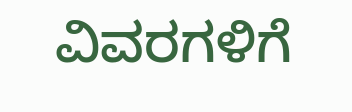ವಿವರಗಳಿಗೆ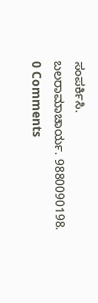ಸಂಪರ್ಕಿಸಿ.
ಬಲರಾಮಾಚಾರ್ಯ. 9880090198.
0 Comments